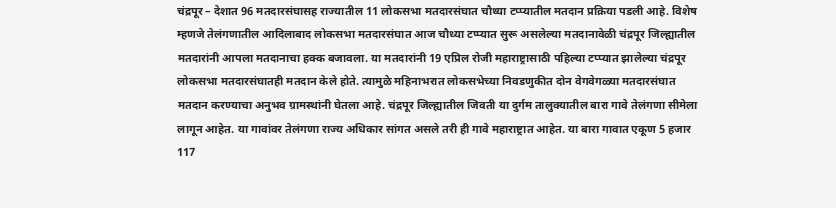चंद्रपूर – देशात 96 मतदारसंघासह राज्यातील 11 लोकसभा मतदारसंघात चौथ्या टप्प्यातील मतदान प्रक्रिया पडली आहे. विशेष म्हणजे तेलंगणातील आदिलाबाद लोकसभा मतदारसंघात आज चौथ्या टप्प्यात सुरू असलेल्या मतदानावेळी चंद्रपूर जिल्ह्यातील मतदारांनी आपला मतदानाचा हक्क बजावला. या मतदारांनी 19 एप्रिल रोजी महाराष्ट्रासाठी पहिल्या टप्प्यात झालेल्या चंद्रपूर लोकसभा मतदारसंघातही मतदान केले होते. त्यामुळे महिनाभरात लोकसभेच्या निवडणुकीत दोन वेगवेगळ्या मतदारसंघात मतदान करण्याचा अनुभव ग्रामस्थांनी घेतला आहे. चंद्रपूर जिल्ह्यातील जिवती या दुर्गम तालुक्यातील बारा गावे तेलंगणा सीमेला लागून आहेत. या गावांवर तेलंगणा राज्य अधिकार सांगत असले तरी ही गावे महाराष्ट्रात आहेत. या बारा गावात एकूण 5 हजार 117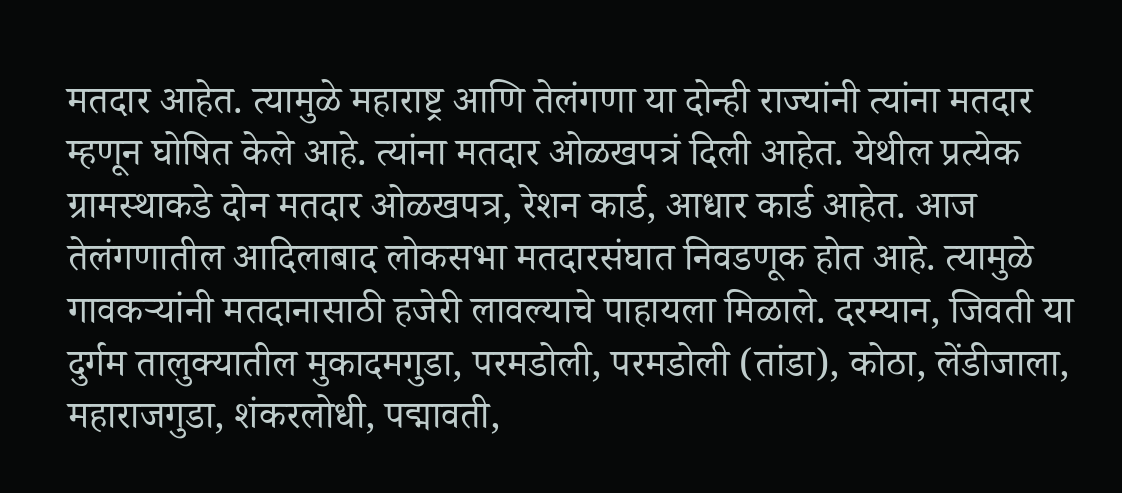मतदार आहेत. त्यामुळे महाराष्ट्र आणि तेलंगणा या दोन्ही राज्यांनी त्यांना मतदार म्हणून घोषित केले आहे. त्यांना मतदार ओळखपत्रं दिली आहेत. येथील प्रत्येक ग्रामस्थाकडे दोन मतदार ओळखपत्र, रेशन कार्ड, आधार कार्ड आहेत. आज तेलंगणातील आदिलाबाद लोकसभा मतदारसंघात निवडणूक होत आहे. त्यामुळे गावकऱ्यांनी मतदानासाठी हजेरी लावल्याचे पाहायला मिळाले. दरम्यान, जिवती या दुर्गम तालुक्यातील मुकादमगुडा, परमडोली, परमडोली (तांडा), कोठा, लेंडीजाला, महाराजगुडा, शंकरलोधी, पद्मावती,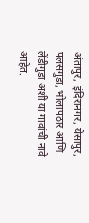अंतापुर, इंदिरानगर, येसापुर, पलसगुडा, भोलापठार आणि लेंडीगुडा अशी या गावांची नावे आहेत.